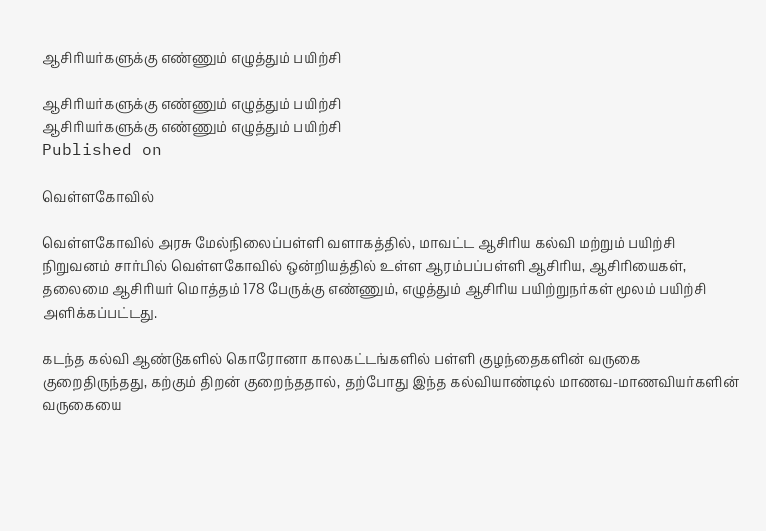ஆசிரியர்களுக்கு எண்ணும் எழுத்தும் பயிற்சி

ஆசிரியர்களுக்கு எண்ணும் எழுத்தும் பயிற்சி
ஆசிரியர்களுக்கு எண்ணும் எழுத்தும் பயிற்சி
Published on

வெள்ளகோவில்

வெள்ளகோவில் அரசு மேல்நிலைப்பள்ளி வளாகத்தில், மாவட்ட ஆசிரிய கல்வி மற்றும் பயிற்சி நிறுவனம் சார்பில் வெள்ளகோவில் ஒன்றியத்தில் உள்ள ஆரம்பப்பள்ளி ஆசிரிய, ஆசிரியைகள், தலைமை ஆசிரியர் மொத்தம் 178 பேருக்கு எண்ணும், எழுத்தும் ஆசிரிய பயிற்றுநர்கள் மூலம் பயிற்சி அளிக்கப்பட்டது.

கடந்த கல்வி ஆண்டுகளில் கொரோனா காலகட்டங்களில் பள்ளி குழந்தைகளின் வருகை குறைதிருந்தது, கற்கும் திறன் குறைந்ததால், தற்போது இந்த கல்வியாண்டில் மாணவ-மாணவியர்களின் வருகையை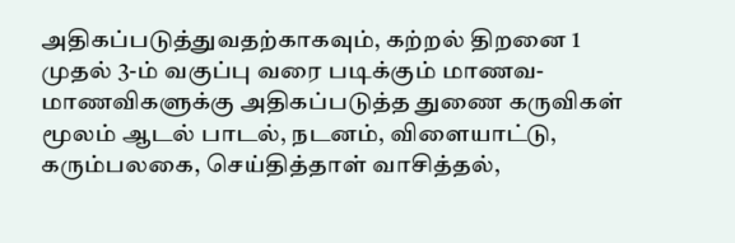அதிகப்படுத்துவதற்காகவும், கற்றல் திறனை 1 முதல் 3-ம் வகுப்பு வரை படிக்கும் மாணவ-மாணவிகளுக்கு அதிகப்படுத்த துணை கருவிகள் மூலம் ஆடல் பாடல், நடனம், விளையாட்டு, கரும்பலகை, செய்தித்தாள் வாசித்தல்,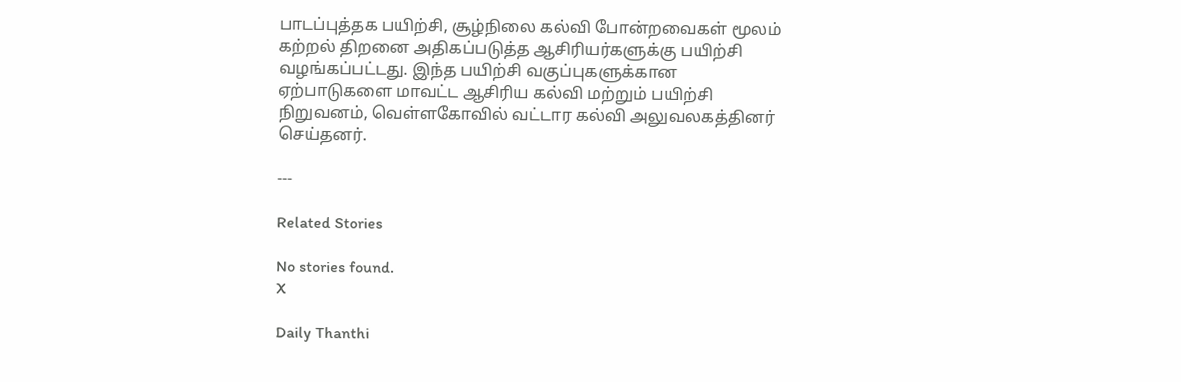பாடப்புத்தக பயிற்சி, சூழ்நிலை கல்வி போன்றவைகள் மூலம் கற்றல் திறனை அதிகப்படுத்த ஆசிரியர்களுக்கு பயிற்சி வழங்கப்பட்டது. இந்த பயிற்சி வகுப்புகளுக்கான ஏற்பாடுகளை மாவட்ட ஆசிரிய கல்வி மற்றும் பயிற்சி நிறுவனம், வெள்ளகோவில் வட்டார கல்வி அலுவலகத்தினர் செய்தனர்.

---

Related Stories

No stories found.
X

Daily Thanthi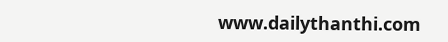www.dailythanthi.com